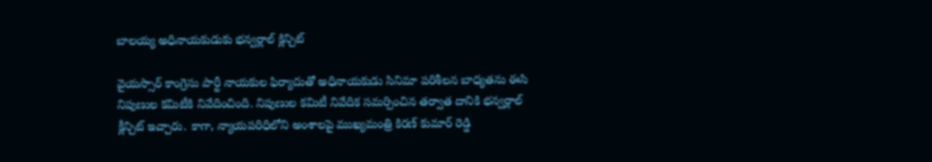బాలయ్య అధినాయకుడుకు భన్వర్లాల్ క్లిన్చిట్

వైయస్సార్ కాంగ్రెసు పార్టీ నాయకుల ఫిర్యాదుతో అధినాయకుడు సినిమా పరిశీలన బాధ్యతను ఈసి నిపుణుల కమిటీకి నివేదించింది. నిపుణుల కమిటీ నివేదిక సమర్పించిన తర్వాత దానికి భన్వర్లాల్ క్లీన్చిట్ ఇచ్చారు. కాగా, న్యాయపరిధిలోని అంశాలపై ముఖ్యమంత్రి కిరణ్ కుమార్ రెడ్డి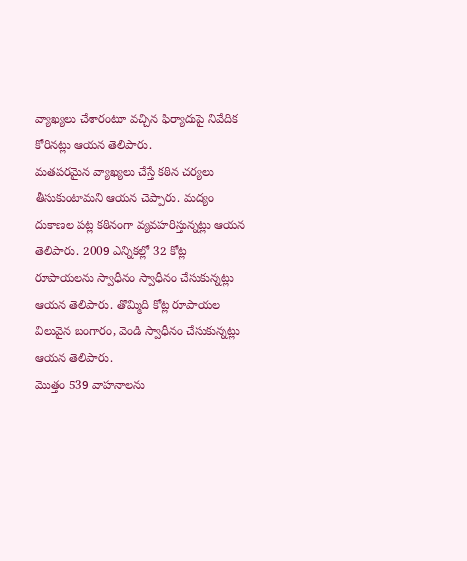వ్యాఖ్యలు చేశారంటూ వచ్చిన ఫిర్యాదుపై నివేదిక కోరినట్లు ఆయన తెలిపారు.
మతపరమైన వ్యాఖ్యలు చేస్తే కఠిన చర్యలు తీసుకుంటామని ఆయన చెప్పారు. మద్యం దుకాణల పట్ల కఠినంగా వ్యవహరిస్తున్నట్లు ఆయన తెలిపారు. 2009 ఎన్నికల్లో 32 కోట్ల రూపాయలను స్వాధీనం స్వాధీనం చేసుకున్నట్లు ఆయన తెలిపారు. తొమ్మిది కోట్ల రూపాయల విలువైన బంగారం, వెండి స్వాధీనం చేసుకున్నట్లు ఆయన తెలిపారు.
మొత్తం 539 వాహనాలను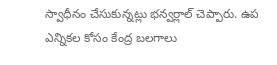స్వాధీనం చేసుకున్నట్లు భన్వర్లాల్ చెప్పారు. ఉప ఎన్నికల కోసం కేంద్ర బలగాలు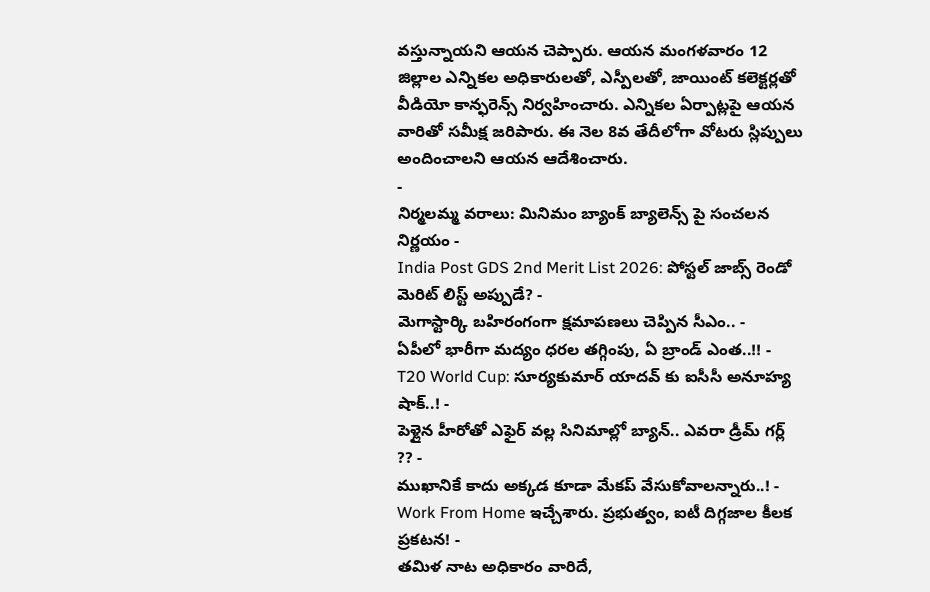వస్తున్నాయని ఆయన చెప్పారు. ఆయన మంగళవారం 12 జిల్లాల ఎన్నికల అధికారులతో, ఎస్పీలతో, జాయింట్ కలెక్టర్లతో వీడియో కాన్ఫరెన్స్ నిర్వహించారు. ఎన్నికల ఏర్పాట్లపై ఆయన వారితో సమీక్ష జరిపారు. ఈ నెల 8వ తేదీలోగా వోటరు స్లిప్పులు అందించాలని ఆయన ఆదేశించారు.
-
నిర్మలమ్మ వరాలు: మినిమం బ్యాంక్ బ్యాలెన్స్ పై సంచలన నిర్ణయం -
India Post GDS 2nd Merit List 2026: పోస్టల్ జాబ్స్ రెండో మెరిట్ లిస్ట్ అప్పుడే? -
మెగాస్టార్కి బహిరంగంగా క్షమాపణలు చెప్పిన సీఎం.. -
ఏపీలో భారీగా మద్యం ధరల తగ్గింపు, ఏ బ్రాండ్ ఎంత..!! -
T20 World Cup: సూర్యకుమార్ యాదవ్ కు ఐసీసీ అనూహ్య షాక్..! -
పెళ్లైన హీరోతో ఎఫైర్ వల్ల సినిమాల్లో బ్యాన్.. ఎవరా డ్రీమ్ గర్ల్ ?? -
ముఖానికే కాదు అక్కడ కూడా మేకప్ వేసుకోవాలన్నారు..! -
Work From Home ఇచ్చేశారు. ప్రభుత్వం, ఐటీ దిగ్గజాల కీలక ప్రకటన! -
తమిళ నాట అధికారం వారిదే,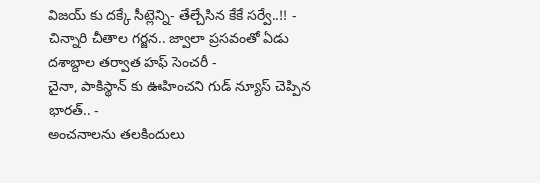విజయ్ కు దక్కే సీట్లెన్ని- తేల్చేసిన కేకే సర్వే..!! -
చిన్నారి చీతాల గర్జన.. జ్వాలా ప్రసవంతో ఏడు దశాబ్దాల తర్వాత హఫ్ సెంచరీ -
చైనా, పాకిస్థాన్ కు ఊహించని గుడ్ న్యూస్ చెప్పిన భారత్.. -
అంచనాలను తలకిందులు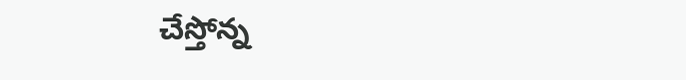చేస్తోన్న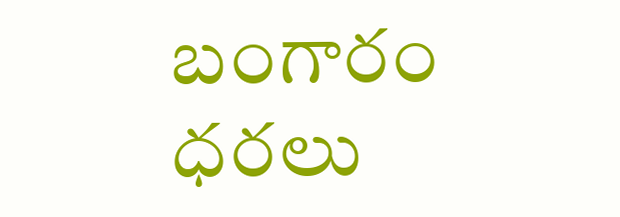బంగారం ధరలు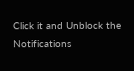Click it and Unblock the Notifications